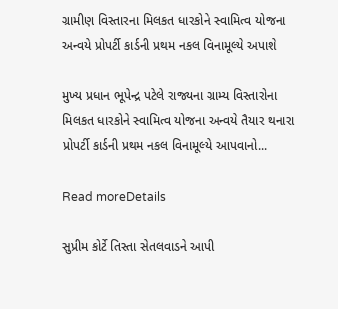ગ્રામીણ વિસ્તારના મિલકત ધારકોને સ્વામિત્વ યોજના અન્વયે પ્રોપર્ટી કાર્ડની પ્રથમ નકલ વિનામૂલ્યે અપાશે

મુખ્ય પ્રધાન ભૂપેન્દ્ર પટેલે રાજ્યના ગ્રામ્ય વિસ્તારોના મિલકત ધારકોને સ્વામિત્વ યોજના અન્‍વયે તૈયાર થનારા પ્રોપર્ટી કાર્ડની પ્રથમ નકલ વિનામૂલ્યે આપવાનો...

Read moreDetails

સુપ્રીમ કોર્ટે તિસ્તા સેતલવાડને આપી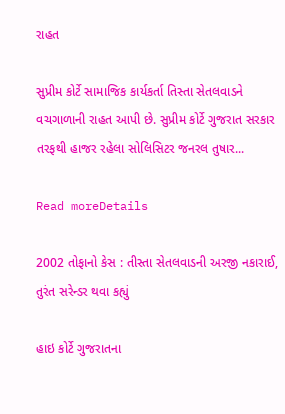રાહત

સુપ્રીમ કોર્ટે સામાજિક કાર્યકર્તા તિસ્તા સેતલવાડને વચગાળાની રાહત આપી છે. સુપ્રીમ કોર્ટે ગુજરાત સરકાર તરફથી હાજર રહેલા સોલિસિટર જનરલ તુષાર...

Read moreDetails

2002 તોફાનો કેસ : તીસ્તા સેતલવાડની અરજી નકારાઈ, તુરંત સરેન્ડર થવા કહ્યું

હાઇ કોર્ટે ગુજરાતના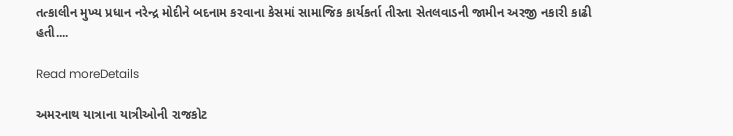તત્કાલીન મુખ્ય પ્રધાન નરેન્દ્ર મોદીને બદનામ કરવાના કેસમાં સામાજિક કાર્યકર્તા તીસ્તા સેતલવાડની જામીન અરજી નકારી કાઢી હતી....

Read moreDetails

અમરનાથ યાત્રાના યાત્રીઓની રાજકોટ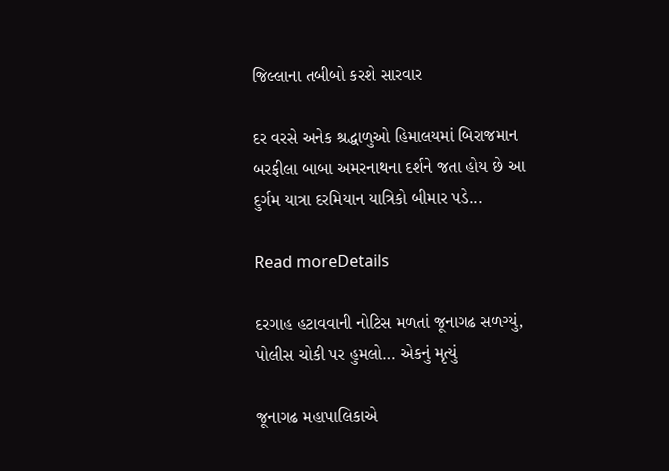જિલ્લાના તબીબો કરશે સારવાર

દર વરસે અનેક શ્રદ્ધાળુઓ હિમાલયમાં બિરાજમાન બરફીલા બાબા અમરનાથના દર્શને જતા હોય છે આ દુર્ગમ યાત્રા દરમિયાન યાત્રિકો બીમાર પડે...

Read moreDetails

દરગાહ હટાવવાની નોટિસ મળતાં જૂનાગઢ સળગ્યું, પોલીસ ચોકી પર હુમલો… એકનું મૃત્યું

જૂનાગઢ મહાપાલિકાએ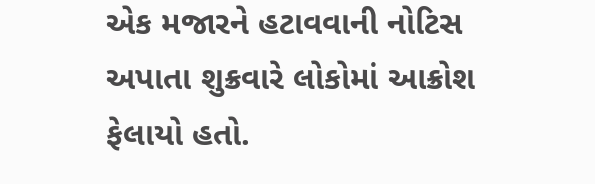એક મજારને હટાવવાની નોટિસ અપાતા શુક્રવારે લોકોમાં આક્રોશ ફેલાયો હતો.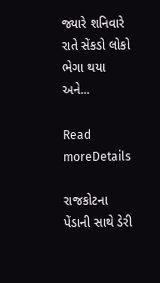જ્યારે શનિવારે રાતે સેંકડો લોકો ભેગા થયા અને...

Read moreDetails

રાજકોટના પેંડાની સાથે ડેરી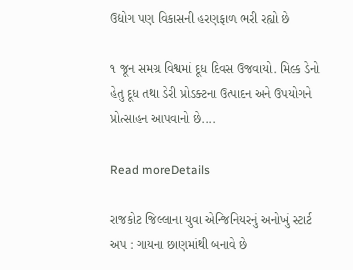ઉદ્યોગ પણ વિકાસની હરણફાળ ભરી રહ્યો છે

૧ જૂન સમગ્ર વિશ્વમાં દૂધ દિવસ ઉજવાયો. મિલ્ક ડેનો હેતુ દૂધ તથા ડેરી પ્રોડક્ટના ઉત્પાદન અને ઉપયોગને પ્રોત્સાહન આપવાનો છે....

Read moreDetails

રાજકોટ જિલ્લાના યુવા એન્જિનિયરનું અનોખું સ્ટાર્ટ અપ : ગાયના છાણમાંથી બનાવે છે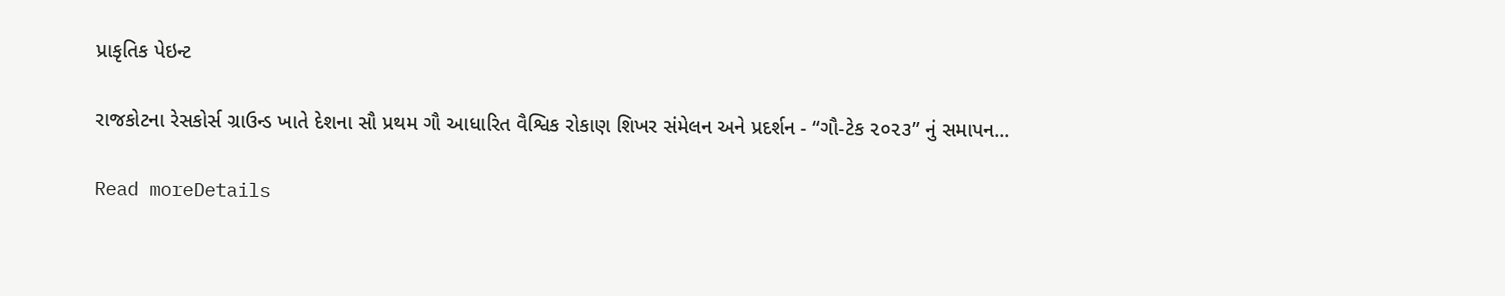પ્રાકૃતિક પેઇન્ટ

રાજકોટના રેસકોર્સ ગ્રાઉન્ડ ખાતે દેશના સૌ પ્રથમ ગૌ આધારિત વૈશ્વિક રોકાણ શિખર સંમેલન અને પ્રદર્શન - “ગૌ-ટેક ૨૦૨૩” નું સમાપન...

Read moreDetails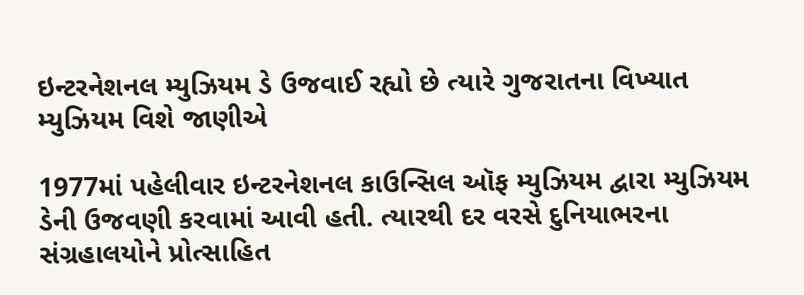ઇન્ટરનેશનલ મ્યુઝિયમ ડે ઉજવાઈ રહ્યો છે ત્યારે ગુજરાતના વિખ્યાત મ્યુઝિયમ વિશે જાણીએ

1977માં પહેલીવાર ઇન્ટરનેશનલ કાઉન્સિલ ઑફ મ્યુઝિયમ દ્વારા મ્યુઝિયમ ડેની ઉજવણી કરવામાં આવી હતી. ત્યારથી દર વરસે દુનિયાભરના સંગ્રહાલયોને પ્રોત્સાહિત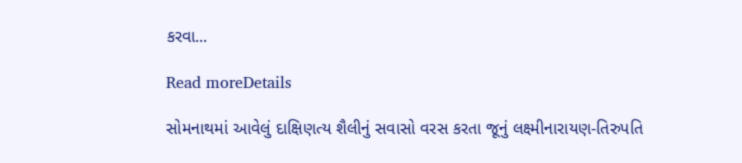કરવા...

Read moreDetails

સોમનાથમાં આવેલું દાક્ષિણત્ય શૈલીનું સવાસો વરસ કરતા જૂનું લક્ષ્મીનારાયણ-તિરુપતિ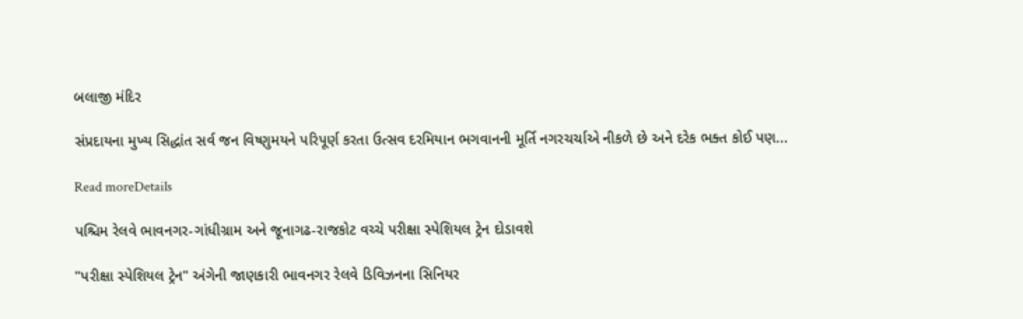બલાજી મંદિર

સંપ્રદાયના મુખ્ય સિદ્ધાંત સર્વ જન વિષ્ણુમયને પરિપૂર્ણ કરતા ઉત્સવ દરમિયાન ભગવાનની મૂર્તિ નગરચર્ચાએ નીકળે છે અને દરેક ભક્ત કોઈ પણ...

Read moreDetails

પશ્ચિમ રેલવે ભાવનગર-ગાંધીગ્રામ અને જૂનાગઢ-રાજકોટ વચ્ચે પરીક્ષા સ્પેશિયલ ટ્રેન દોડાવશે

"પરીક્ષા સ્પેશિયલ ટ્રેન" અંગેની જાણકારી ભાવનગર રેલવે ડિવિઝનના સિનિયર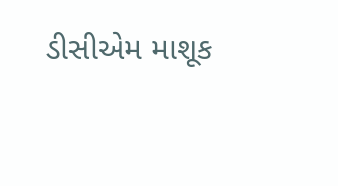ડીસીએમ માશૂક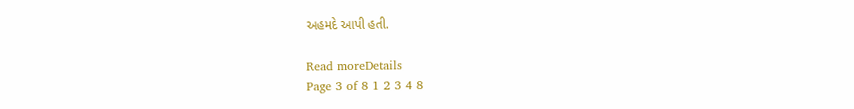અહમદે આપી હતી.

Read moreDetails
Page 3 of 8 1 2 3 4 8